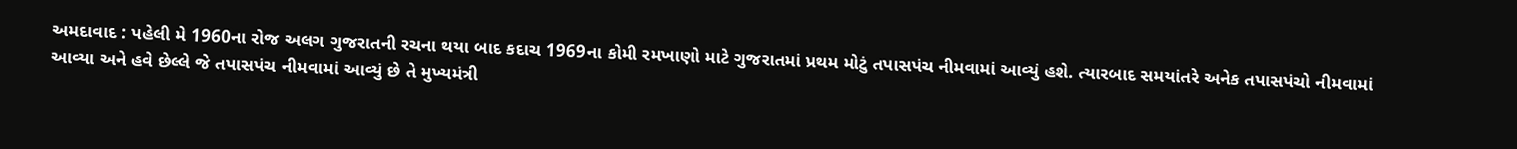અમદાવાદ : પહેલી મે 1960ના રોજ અલગ ગુજરાતની રચના થયા બાદ કદાચ 1969ના કોમી રમખાણો માટે ગુજરાતમાં પ્રથમ મોટું તપાસપંચ નીમવામાં આવ્યું હશે. ત્યારબાદ સમયાંતરે અનેક તપાસપંચો નીમવામાં આવ્યા અને હવે છેલ્લે જે તપાસપંચ નીમવામાં આવ્યું છે તે મુખ્યમંત્રી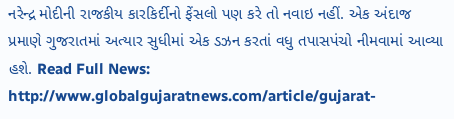નરેન્દ્ર મોદીની રાજકીય કારકિર્દીનો ફેંસલો પણ કરે તો નવાઇ નહીં. એક અંદાજ પ્રમાણે ગુજરાતમાં અત્યાર સુધીમાં એક ડઝન કરતાં વધુ તપાસપંચો નીમવામાં આવ્યા હશે. Read Full News: http://www.globalgujaratnews.com/article/gujarat-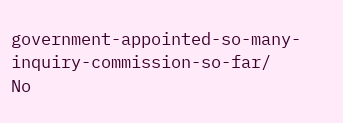government-appointed-so-many-inquiry-commission-so-far/
No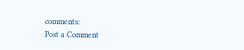comments:
Post a Comment